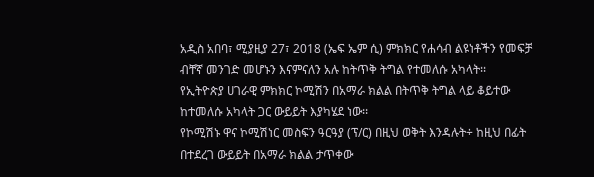አዲስ አበባ፣ ሚያዚያ 27፣ 2018 (ኤፍ ኤም ሲ) ምክክር የሐሳብ ልዩነቶችን የመፍቻ ብቸኛ መንገድ መሆኑን እናምናለን አሉ ከትጥቅ ትግል የተመለሱ አካላት፡፡
የኢትዮጵያ ሀገራዊ ምክክር ኮሚሽን በአማራ ክልል በትጥቅ ትግል ላይ ቆይተው ከተመለሱ አካላት ጋር ውይይት እያካሄደ ነው፡፡
የኮሚሽኑ ዋና ኮሚሽነር መስፍን ዓርዓያ (ፕ/ር) በዚህ ወቅት እንዳሉት÷ ከዚህ በፊት በተደረገ ውይይት በአማራ ክልል ታጥቀው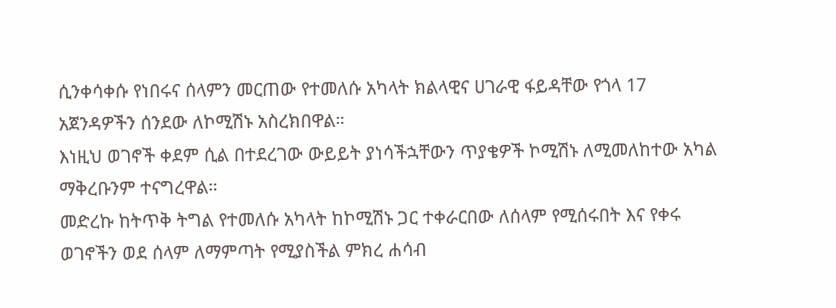ሲንቀሳቀሱ የነበሩና ሰላምን መርጠው የተመለሱ አካላት ክልላዊና ሀገራዊ ፋይዳቸው የጎላ 17 አጀንዳዎችን ሰንደው ለኮሚሽኑ አስረክበዋል።
እነዚህ ወገኖች ቀደም ሲል በተደረገው ውይይት ያነሳችኋቸውን ጥያቄዎች ኮሚሽኑ ለሚመለከተው አካል ማቅረቡንም ተናግረዋል።
መድረኩ ከትጥቅ ትግል የተመለሱ አካላት ከኮሚሽኑ ጋር ተቀራርበው ለሰላም የሚሰሩበት እና የቀሩ ወገኖችን ወደ ሰላም ለማምጣት የሚያስችል ምክረ ሐሳብ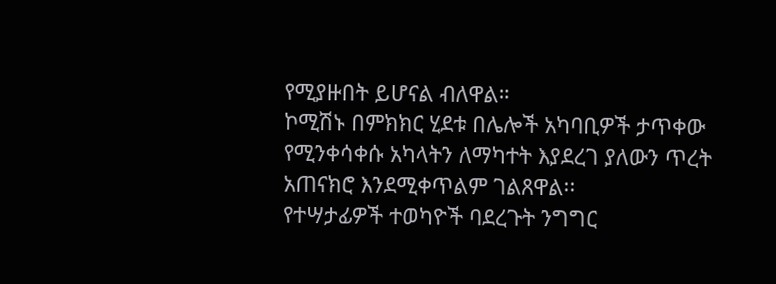የሚያዙበት ይሆናል ብለዋል።
ኮሚሽኑ በምክክር ሂደቱ በሌሎች አካባቢዎች ታጥቀው የሚንቀሳቀሱ አካላትን ለማካተት እያደረገ ያለውን ጥረት አጠናክሮ እንደሚቀጥልም ገልጸዋል፡፡
የተሣታፊዎች ተወካዮች ባደረጉት ንግግር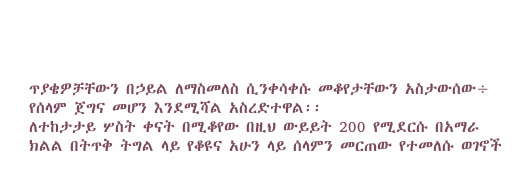ጥያቄዎቻቸውን በኃይል ለማስመለስ ሲንቀሳቀሱ መቆየታቸውን አስታውሰው÷ የሰላም ጀግና መሆን እንደሚሻል አስረድተዋል፡፡
ለተከታታይ ሦስት ቀናት በሚቆየው በዚህ ውይይት 200 የሚደርሱ በአማራ ክልል በትጥቅ ትግል ላይ የቆዩና አሁን ላይ ሰላምን መርጠው የተመለሱ ወገኖች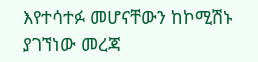እየተሳተፉ መሆናቸውን ከኮሚሽኑ ያገኘነው መረጃ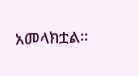አመላክቷል።